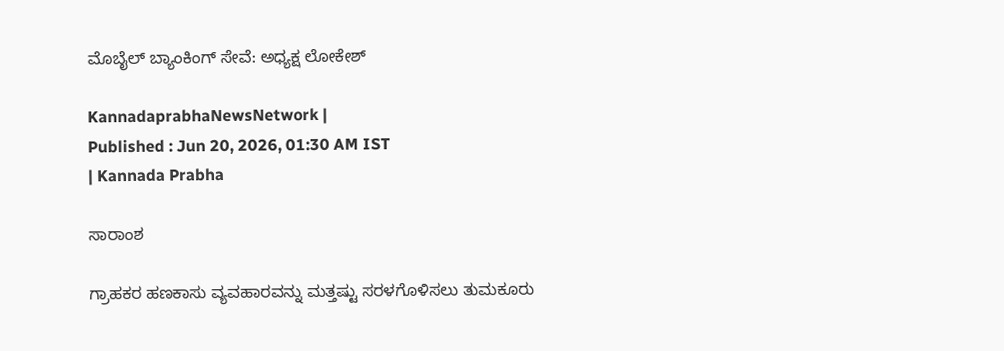ಮೊಬೈಲ್ ಬ್ಯಾಂಕಿಂಗ್ ಸೇವೆ: ಅಧ್ಯಕ್ಷ ಲೋಕೇಶ್

KannadaprabhaNewsNetwork |
Published : Jun 20, 2026, 01:30 AM IST
| Kannada Prabha

ಸಾರಾಂಶ

ಗ್ರಾಹಕರ ಹಣಕಾಸು ವ್ಯವಹಾರವನ್ನು ಮತ್ತಷ್ಟು ಸರಳಗೊಳಿಸಲು ತುಮಕೂರು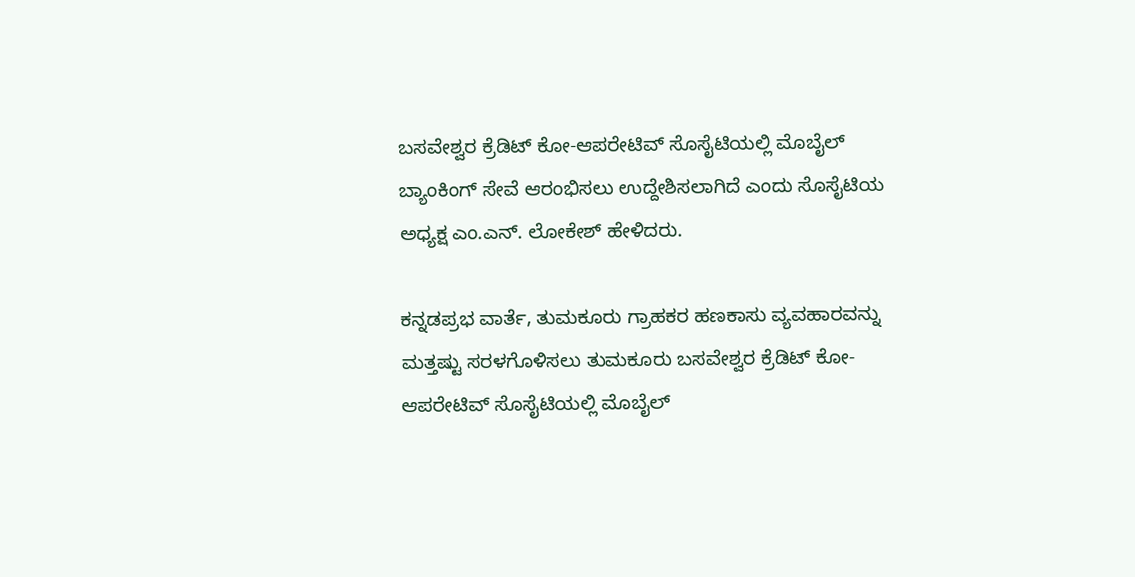ಬಸವೇಶ್ವರ ಕ್ರೆಡಿಟ್ ಕೋ-ಆಪರೇಟಿವ್ ಸೊಸೈಟಿಯಲ್ಲಿ ಮೊಬೈಲ್ ಬ್ಯಾಂಕಿಂಗ್ ಸೇವೆ ಆರಂಭಿಸಲು ಉದ್ದೇಶಿಸಲಾಗಿದೆ ಎಂದು ಸೊಸೈಟಿಯ ಅಧ್ಯಕ್ಷ ಎಂ.ಎನ್. ಲೋಕೇಶ್ ಹೇಳಿದರು.

ಕನ್ನಡಪ್ರಭ ವಾರ್ತೆ, ತುಮಕೂರು ಗ್ರಾಹಕರ ಹಣಕಾಸು ವ್ಯವಹಾರವನ್ನು ಮತ್ತಷ್ಟು ಸರಳಗೊಳಿಸಲು ತುಮಕೂರು ಬಸವೇಶ್ವರ ಕ್ರೆಡಿಟ್ ಕೋ-ಆಪರೇಟಿವ್ ಸೊಸೈಟಿಯಲ್ಲಿ ಮೊಬೈಲ್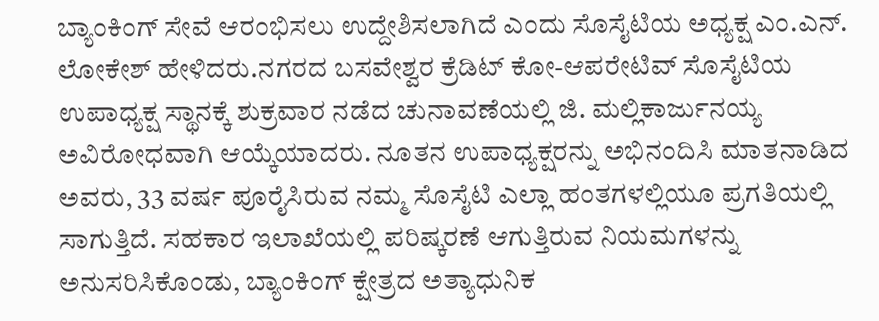ಬ್ಯಾಂಕಿಂಗ್ ಸೇವೆ ಆರಂಭಿಸಲು ಉದ್ದೇಶಿಸಲಾಗಿದೆ ಎಂದು ಸೊಸೈಟಿಯ ಅಧ್ಯಕ್ಷ ಎಂ.ಎನ್. ಲೋಕೇಶ್ ಹೇಳಿದರು.ನಗರದ ಬಸವೇಶ್ವರ ಕ್ರೆಡಿಟ್ ಕೋ-ಆಪರೇಟಿವ್ ಸೊಸೈಟಿಯ ಉಪಾಧ್ಯಕ್ಷ ಸ್ಥಾನಕ್ಕೆ ಶುಕ್ರವಾರ ನಡೆದ ಚುನಾವಣೆಯಲ್ಲಿ ಜಿ. ಮಲ್ಲಿಕಾರ್ಜುನಯ್ಯ ಅವಿರೋಧವಾಗಿ ಆಯ್ಕೆಯಾದರು. ನೂತನ ಉಪಾಧ್ಯಕ್ಷರನ್ನು ಅಭಿನಂದಿಸಿ ಮಾತನಾಡಿದ ಅವರು, 33 ವರ್ಷ ಪೂರೈಸಿರುವ ನಮ್ಮ ಸೊಸೈಟಿ ಎಲ್ಲಾ ಹಂತಗಳಲ್ಲಿಯೂ ಪ್ರಗತಿಯಲ್ಲಿ ಸಾಗುತ್ತಿದೆ. ಸಹಕಾರ ಇಲಾಖೆಯಲ್ಲಿ ಪರಿಷ್ಕರಣೆ ಆಗುತ್ತಿರುವ ನಿಯಮಗಳನ್ನು ಅನುಸರಿಸಿಕೊಂಡು, ಬ್ಯಾಂಕಿಂಗ್ ಕ್ಷೇತ್ರದ ಅತ್ಯಾಧುನಿಕ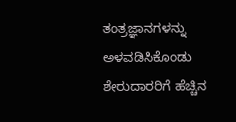ತಂತ್ರಜ್ಞಾನಗಳನ್ನು ಅಳವಡಿಸಿಕೊಂಡು ಶೇರುದಾರರಿಗೆ ಹೆಚ್ಚಿನ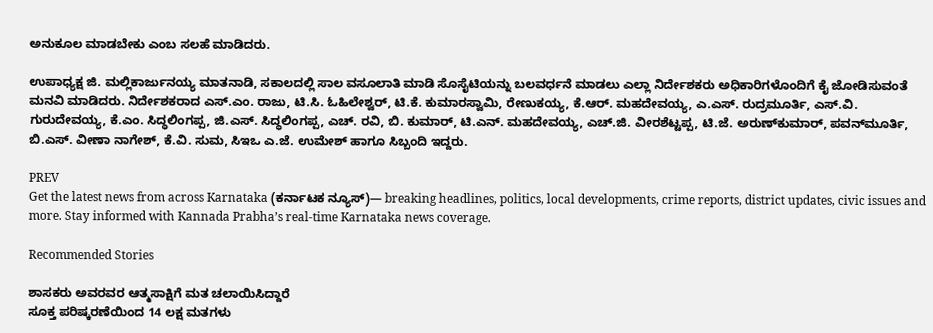ಅನುಕೂಲ ಮಾಡಬೇಕು ಎಂಬ ಸಲಹೆ ಮಾಡಿದರು.

ಉಪಾಧ್ಯಕ್ಷ ಜಿ. ಮಲ್ಲಿಕಾರ್ಜುನಯ್ಯ ಮಾತನಾಡಿ, ಸಕಾಲದಲ್ಲಿ ಸಾಲ ವಸೂಲಾತಿ ಮಾಡಿ ಸೊಸೈಟಿಯನ್ನು ಬಲವರ್ಧನೆ ಮಾಡಲು ಎಲ್ಲಾ ನಿರ್ದೇಶಕರು ಅಧಿಕಾರಿಗಳೊಂದಿಗೆ ಕೈ ಜೋಡಿಸುವಂತೆ ಮನವಿ ಮಾಡಿದರು. ನಿರ್ದೇಶಕರಾದ ಎಸ್.ಎಂ. ರಾಜು, ಟಿ.ಸಿ. ಓಹಿಲೇಶ್ವರ್, ಟಿ.ಕೆ. ಕುಮಾರಸ್ವಾಮಿ, ರೇಣುಕಯ್ಯ, ಕೆ.ಆರ್. ಮಹದೇವಯ್ಯ, ಎ.ಎಸ್. ರುದ್ರಮೂರ್ತಿ, ಎಸ್.ವಿ. ಗುರುದೇವಯ್ಯ, ಕೆ.ಎಂ. ಸಿದ್ಧಲಿಂಗಪ್ಪ, ಜಿ.ಎಸ್. ಸಿದ್ಧಲಿಂಗಪ್ಪ, ಎಚ್. ರವಿ, ಬಿ. ಕುಮಾರ್, ಟಿ.ಎನ್. ಮಹದೇವಯ್ಯ, ಎಚ್.ಜಿ. ವೀರಶೆಟ್ಟಪ್ಪ, ಟಿ.ಜೆ. ಅರುಣ್‌ಕುಮಾರ್, ಪವನ್‌ಮೂರ್ತಿ, ಬಿ.ಎಸ್. ವೀಣಾ ನಾಗೇಶ್, ಕೆ.ವಿ. ಸುಮ, ಸಿಇಒ ಎ.ಜೆ. ಉಮೇಶ್ ಹಾಗೂ ಸಿಬ್ಬಂದಿ ಇದ್ದರು.

PREV
Get the latest news from across Karnataka (ಕರ್ನಾಟಕ ನ್ಯೂಸ್)— breaking headlines, politics, local developments, crime reports, district updates, civic issues and more. Stay informed with Kannada Prabha’s real‑time Karnataka news coverage.

Recommended Stories

ಶಾಸಕರು ಅವರವರ ಆತ್ಮಸಾಕ್ಷಿಗೆ ಮತ ಚಲಾಯಿಸಿದ್ದಾರೆ
ಸೂಕ್ತ ಪರಿಷ್ಕರಣೆಯಿಂದ 14 ಲಕ್ಷ ಮತಗಳು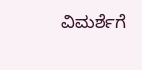ವಿಮರ್ಶೆಗೆ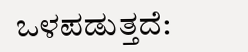ಒಳಪಡುತ್ತದೆ: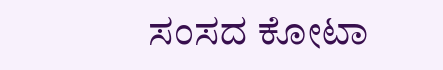ಸಂಸದ ಕೋಟಾ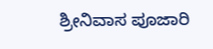ಶ್ರೀನಿವಾಸ ಪೂಜಾರಿ